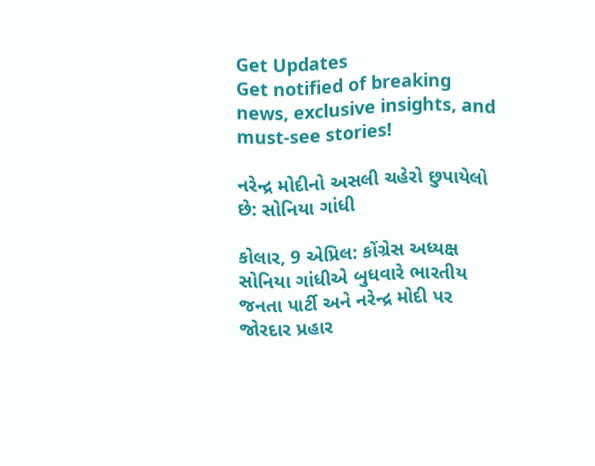Get Updates
Get notified of breaking news, exclusive insights, and must-see stories!

નરેન્દ્ર મોદીનો અસલી ચહેરો છુપાયેલો છે: સોનિયા ગાંધી

કોલાર, 9 એપ્રિલ: કોંગ્રેસ અધ્યક્ષ સોનિયા ગાંધીએ બુધવારે ભારતીય જનતા પાર્ટી અને નરેન્દ્ર મોદી પર જોરદાર પ્રહાર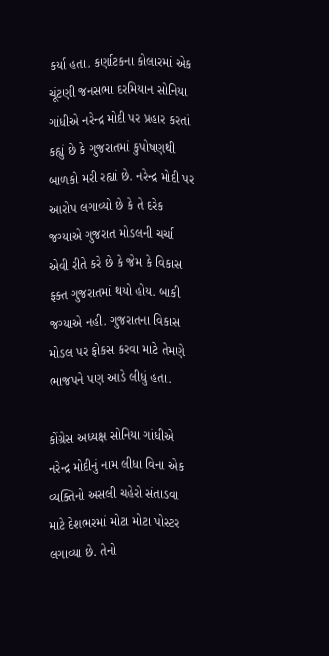કર્યા હતા. કર્ણાટકના કોલારમાં એક ચૂંટણી જનસભા દરમિયાન સોનિયા ગાંધીએ નરેન્દ્ર મોદી પર પ્રહાર કરતાં કહ્યું છે કે ગુજરાતમાં કુપોષણથી બાળકો મરી રહ્યાં છે. નરેન્દ્ર મોદી પર આરોપ લગાવ્યો છે કે તે દરેક જગ્યાએ ગુજરાત મોડલની ચર્ચા એવી રીતે કરે છે કે જેમ કે વિકાસ ફક્ત ગુજરાતમાં થયો હોય. બાકી જગ્યાએ નહી. ગુજરાતના વિકાસ મોડલ પર ફોકસ કરવા માટે તેમણે ભાજપને પણ આડે લીધું હતા.

કોંગ્રેસ અધ્યક્ષ સોનિયા ગાંધીએ નરેન્દ્ર મોદીનું નામ લીધા વિના એક વ્યક્તિનો અસલી ચહેરો સંતાડવા માટે દેશભરમાં મોટા મોટા પોસ્ટર લગાવ્યા છે. તેનો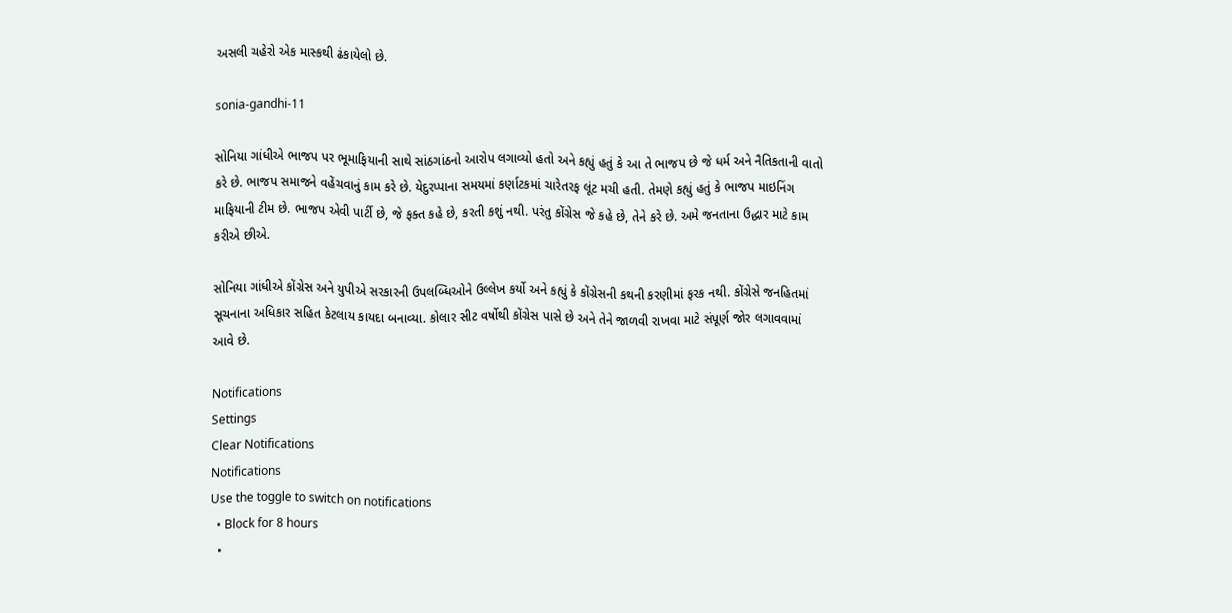અસલી ચહેરો એક માસ્કથી ઢંકાયેલો છે.

sonia-gandhi-11

સોનિયા ગાંધીએ ભાજપ પર ભૂમાફિયાની સાથે સાંઠગાંઠનો આરોપ લગાવ્યો હતો અને કહ્યું હતું કે આ તે ભાજપ છે જે ધર્મ અને નૈતિકતાની વાતો કરે છે. ભાજપ સમાજને વહેંચવાનું કામ કરે છે. યેદુરપ્પાના સમયમાં કર્ણાટકમાં ચારેતરફ લૂંટ મચી હતી. તેમણે કહ્યું હતું કે ભાજપ માઇનિંગ માફિયાની ટીમ છે. ભાજપ એવી પાર્ટી છે, જે ફક્ત કહે છે, કરતી કશું નથી. પરંતુ કોંગ્રેસ જે કહે છે, તેને કરે છે. અમે જનતાના ઉદ્ધાર માટે કામ કરીએ છીએ.

સોનિયા ગાંધીએ કોંગ્રેસ અને યુપીએ સરકારની ઉપલબ્ધિઓને ઉલ્લેખ કર્યો અને કહ્યું કે કોંગ્રેસની કથની કરણીમાં ફરક નથી. કોંગ્રેસે જનહિતમાં સૂચનાના અધિકાર સહિત કેટલાય કાયદા બનાવ્યા. કોલાર સીટ વર્ષોથી કોંગ્રેસ પાસે છે અને તેને જાળવી રાખવા માટે સંપૂર્ણ જોર લગાવવામાં આવે છે.

Notifications
Settings
Clear Notifications
Notifications
Use the toggle to switch on notifications
  • Block for 8 hours
  •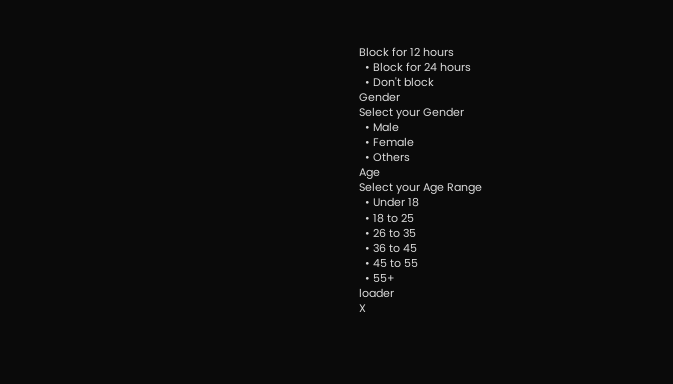Block for 12 hours
  • Block for 24 hours
  • Don't block
Gender
Select your Gender
  • Male
  • Female
  • Others
Age
Select your Age Range
  • Under 18
  • 18 to 25
  • 26 to 35
  • 36 to 45
  • 45 to 55
  • 55+
loader
X